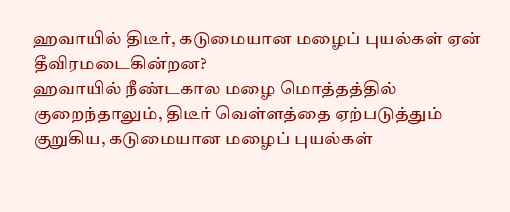ஹவாயில் திடீர், கடுமையான மழைப் புயல்கள் ஏன் தீவிரமடைகின்றன?
ஹவாயில் நீண்டகால மழை மொத்தத்தில் குறைந்தாலும், திடீர் வெள்ளத்தை ஏற்படுத்தும் குறுகிய, கடுமையான மழைப் புயல்கள்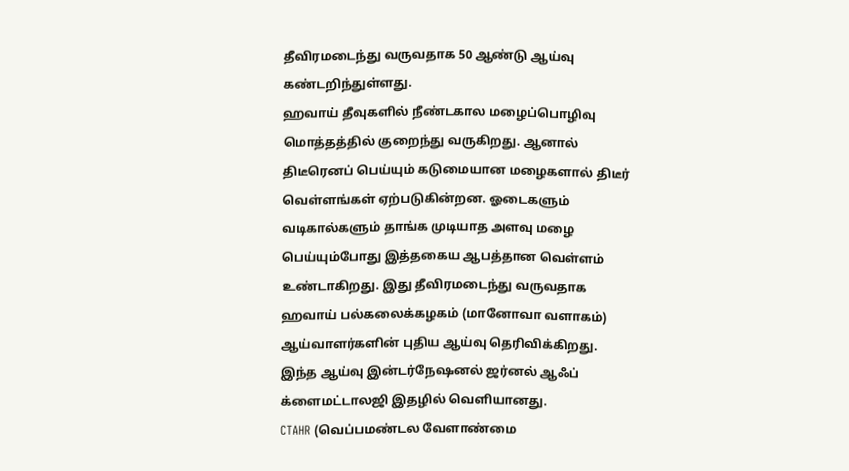தீவிரமடைந்து வருவதாக 50 ஆண்டு ஆய்வு கண்டறிந்துள்ளது.
ஹவாய் தீவுகளில் நீண்டகால மழைப்பொழிவு மொத்தத்தில் குறைந்து வருகிறது. ஆனால் திடீரெனப் பெய்யும் கடுமையான மழைகளால் திடீர் வெள்ளங்கள் ஏற்படுகின்றன. ஓடைகளும் வடிகால்களும் தாங்க முடியாத அளவு மழை பெய்யும்போது இத்தகைய ஆபத்தான வெள்ளம் உண்டாகிறது. இது தீவிரமடைந்து வருவதாக ஹவாய் பல்கலைக்கழகம் (மானோவா வளாகம்) ஆய்வாளர்களின் புதிய ஆய்வு தெரிவிக்கிறது. இந்த ஆய்வு இன்டர்நேஷனல் ஜர்னல் ஆஃப் க்ளைமட்டாலஜி இதழில் வெளியானது.
CTAHR (வெப்பமண்டல வேளாண்மை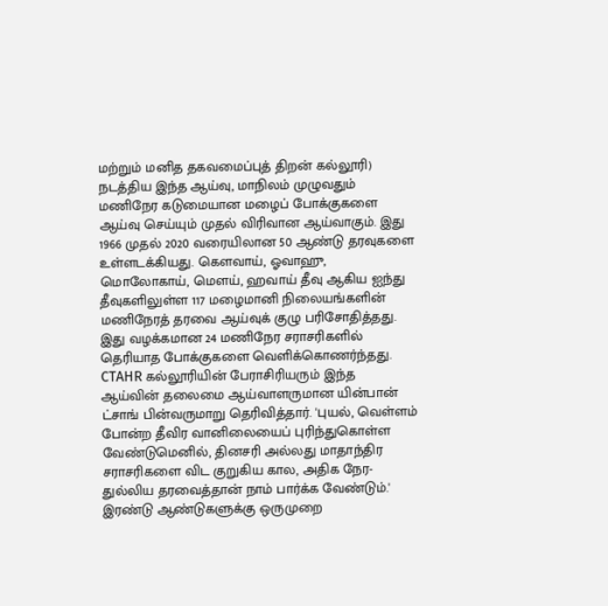மற்றும் மனித தகவமைப்புத் திறன் கல்லூரி) நடத்திய இந்த ஆய்வு, மாநிலம் முழுவதும் மணிநேர கடுமையான மழைப் போக்குகளை ஆய்வு செய்யும் முதல் விரிவான ஆய்வாகும். இது 1966 முதல் 2020 வரையிலான 50 ஆண்டு தரவுகளை உள்ளடக்கியது. கௌவாய், ஓவாஹு, மொலோகாய், மௌய், ஹவாய் தீவு ஆகிய ஐந்து தீவுகளிலுள்ள 117 மழைமானி நிலையங்களின் மணிநேரத் தரவை ஆய்வுக் குழு பரிசோதித்தது. இது வழக்கமான 24 மணிநேர சராசரிகளில் தெரியாத போக்குகளை வெளிக்கொணர்ந்தது. CTAHR கல்லூரியின் பேராசிரியரும் இந்த ஆய்வின் தலைமை ஆய்வாளருமான யின்பான் ட்சாங் பின்வருமாறு தெரிவித்தார். 'புயல், வெள்ளம் போன்ற தீவிர வானிலையைப் புரிந்துகொள்ள வேண்டுமெனில், தினசரி அல்லது மாதாந்திர சராசரிகளை விட குறுகிய கால, அதிக நேர-துல்லிய தரவைத்தான் நாம் பார்க்க வேண்டும்.'
இரண்டு ஆண்டுகளுக்கு ஒருமுறை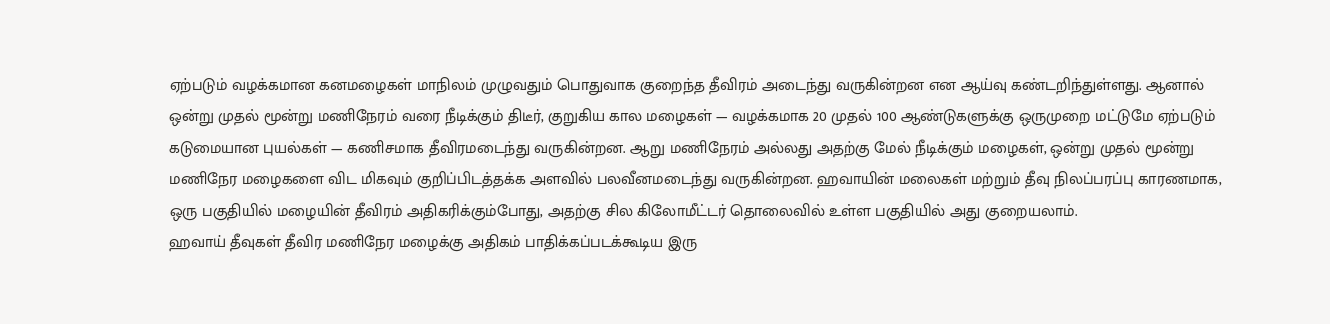ஏற்படும் வழக்கமான கனமழைகள் மாநிலம் முழுவதும் பொதுவாக குறைந்த தீவிரம் அடைந்து வருகின்றன என ஆய்வு கண்டறிந்துள்ளது. ஆனால் ஒன்று முதல் மூன்று மணிநேரம் வரை நீடிக்கும் திடீர், குறுகிய கால மழைகள் — வழக்கமாக 20 முதல் 100 ஆண்டுகளுக்கு ஒருமுறை மட்டுமே ஏற்படும் கடுமையான புயல்கள் — கணிசமாக தீவிரமடைந்து வருகின்றன. ஆறு மணிநேரம் அல்லது அதற்கு மேல் நீடிக்கும் மழைகள், ஒன்று முதல் மூன்று மணிநேர மழைகளை விட மிகவும் குறிப்பிடத்தக்க அளவில் பலவீனமடைந்து வருகின்றன. ஹவாயின் மலைகள் மற்றும் தீவு நிலப்பரப்பு காரணமாக, ஒரு பகுதியில் மழையின் தீவிரம் அதிகரிக்கும்போது, அதற்கு சில கிலோமீட்டர் தொலைவில் உள்ள பகுதியில் அது குறையலாம்.
ஹவாய் தீவுகள் தீவிர மணிநேர மழைக்கு அதிகம் பாதிக்கப்படக்கூடிய இரு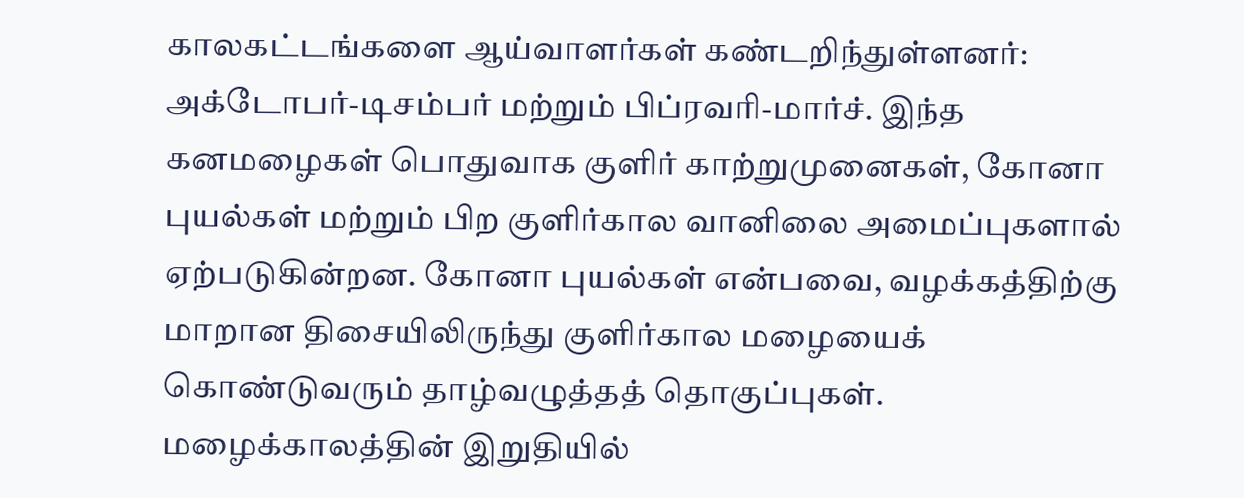காலகட்டங்களை ஆய்வாளர்கள் கண்டறிந்துள்ளனர்: அக்டோபர்-டிசம்பர் மற்றும் பிப்ரவரி-மார்ச். இந்த கனமழைகள் பொதுவாக குளிர் காற்றுமுனைகள், கோனா புயல்கள் மற்றும் பிற குளிர்கால வானிலை அமைப்புகளால் ஏற்படுகின்றன. கோனா புயல்கள் என்பவை, வழக்கத்திற்கு மாறான திசையிலிருந்து குளிர்கால மழையைக் கொண்டுவரும் தாழ்வழுத்தத் தொகுப்புகள். மழைக்காலத்தின் இறுதியில்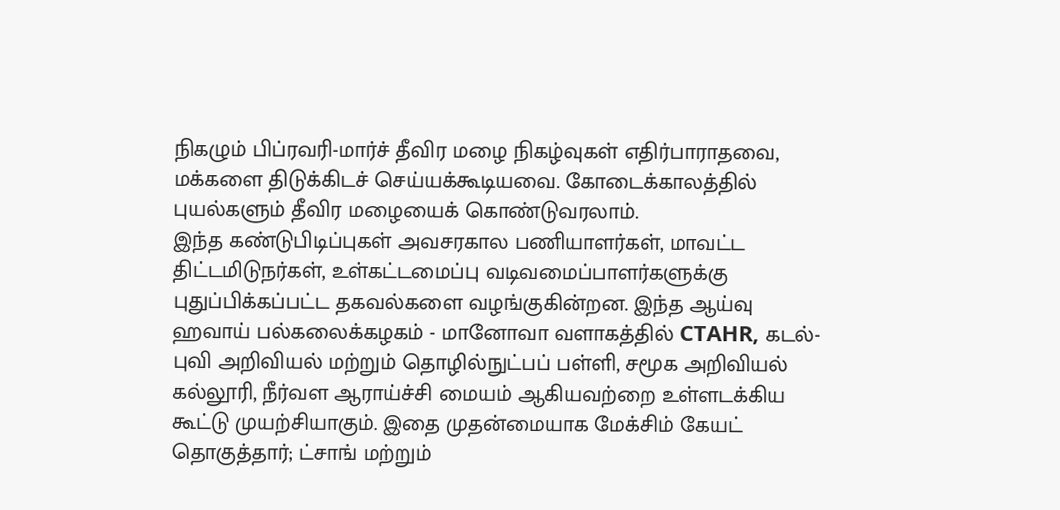நிகழும் பிப்ரவரி-மார்ச் தீவிர மழை நிகழ்வுகள் எதிர்பாராதவை, மக்களை திடுக்கிடச் செய்யக்கூடியவை. கோடைக்காலத்தில் புயல்களும் தீவிர மழையைக் கொண்டுவரலாம்.
இந்த கண்டுபிடிப்புகள் அவசரகால பணியாளர்கள், மாவட்ட திட்டமிடுநர்கள், உள்கட்டமைப்பு வடிவமைப்பாளர்களுக்கு புதுப்பிக்கப்பட்ட தகவல்களை வழங்குகின்றன. இந்த ஆய்வு ஹவாய் பல்கலைக்கழகம் - மானோவா வளாகத்தில் CTAHR, கடல்-புவி அறிவியல் மற்றும் தொழில்நுட்பப் பள்ளி, சமூக அறிவியல் கல்லூரி, நீர்வள ஆராய்ச்சி மையம் ஆகியவற்றை உள்ளடக்கிய கூட்டு முயற்சியாகும். இதை முதன்மையாக மேக்சிம் கேயட் தொகுத்தார்; ட்சாங் மற்றும்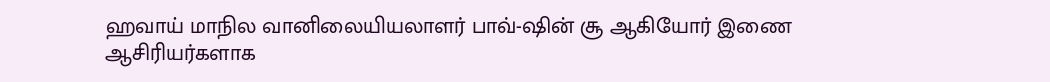ஹவாய் மாநில வானிலையியலாளர் பாவ்-ஷின் சூ ஆகியோர் இணை ஆசிரியர்களாக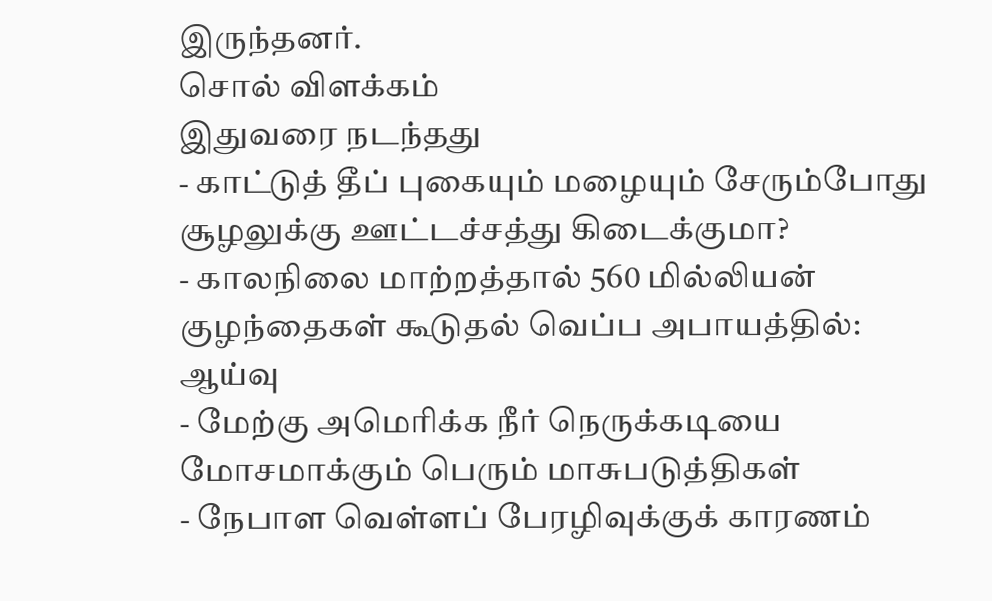இருந்தனர்.
சொல் விளக்கம்
இதுவரை நடந்தது
- காட்டுத் தீப் புகையும் மழையும் சேரும்போது சூழலுக்கு ஊட்டச்சத்து கிடைக்குமா?
- காலநிலை மாற்றத்தால் 560 மில்லியன் குழந்தைகள் கூடுதல் வெப்ப அபாயத்தில்: ஆய்வு
- மேற்கு அமெரிக்க நீர் நெருக்கடியை மோசமாக்கும் பெரும் மாசுபடுத்திகள்
- நேபாள வெள்ளப் பேரழிவுக்குக் காரணம்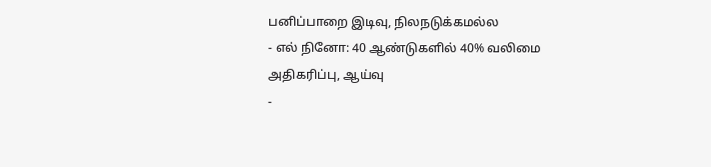பனிப்பாறை இடிவு, நிலநடுக்கமல்ல
- எல் நினோ: 40 ஆண்டுகளில் 40% வலிமை அதிகரிப்பு, ஆய்வு
-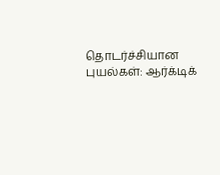தொடர்ச்சியான புயல்கள்: ஆர்க்டிக்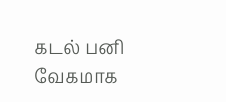கடல் பனி வேகமாக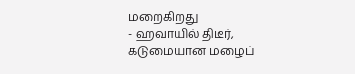மறைகிறது
- ஹவாயில் திடீர், கடுமையான மழைப்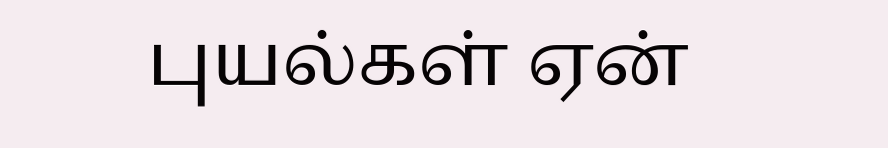புயல்கள் ஏன்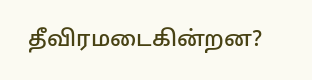தீவிரமடைகின்றன?